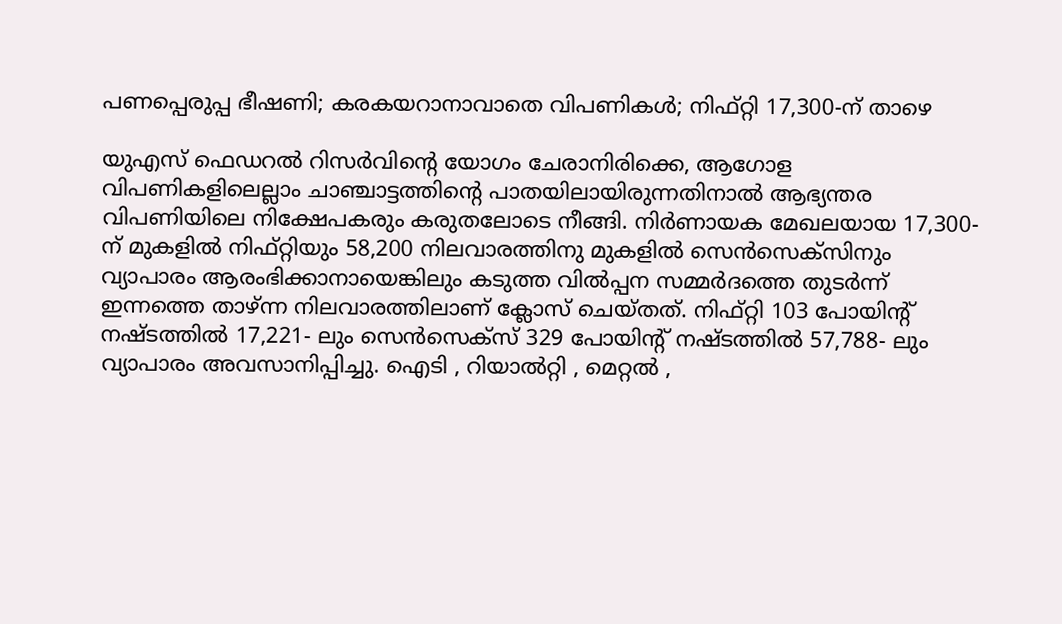പണപ്പെരുപ്പ ഭീഷണി; കരകയറാനാവാതെ വിപണികള്‍; നിഫ്റ്റി 17,300-ന് താഴെ

യുഎസ് ഫെഡറല്‍ റിസര്‍വിന്റെ യോഗം ചേരാനിരിക്കെ, ആഗോള വിപണികളിലെല്ലാം ചാഞ്ചാട്ടത്തിന്റെ പാതയിലായിരുന്നതിനാല്‍ ആഭ്യന്തര വിപണിയിലെ നിക്ഷേപകരും കരുതലോടെ നീങ്ങി. നിര്‍ണായക മേഖലയായ 17,300- ന് മുകളില്‍ നിഫ്റ്റിയും 58,200 നിലവാരത്തിനു മുകളില്‍ സെന്‍സെക്‌സിനും വ്യാപാരം ആരംഭിക്കാനായെങ്കിലും കടുത്ത വില്‍പ്പന സമ്മര്‍ദത്തെ തുടര്‍ന്ന് ഇന്നത്തെ താഴ്ന്ന നിലവാരത്തിലാണ് ക്ലോസ് ചെയ്തത്. നിഫ്റ്റി 103 പോയിന്റ് നഷ്ടത്തില്‍ 17,221- ലും സെന്‍സെക്സ് 329 പോയിന്റ് നഷ്ടത്തില്‍ 57,788- ലും വ്യാപാരം അവസാനിപ്പിച്ചു. ഐടി , റിയാല്‍റ്റി , മെറ്റല്‍ ,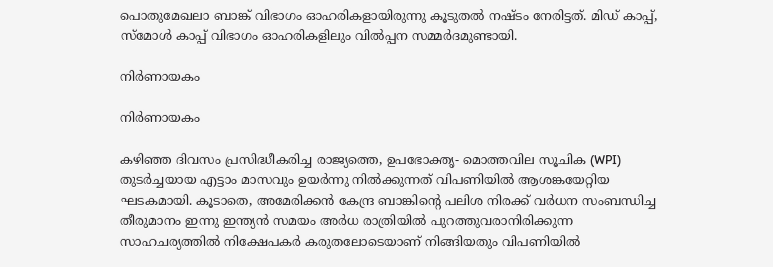പൊതുമേഖലാ ബാങ്ക് വിഭാഗം ഓഹരികളായിരുന്നു കൂടുതല്‍ നഷ്ടം നേരിട്ടത്. മിഡ് കാപ്പ്, സ്‌മോള്‍ കാപ്പ് വിഭാഗം ഓഹരികളിലും വിൽപ്പന സമ്മര്‍ദമുണ്ടായി.

നിര്‍ണായകം

നിര്‍ണായകം

കഴിഞ്ഞ ദിവസം പ്രസിദ്ധീകരിച്ച രാജ്യത്തെ, ഉപഭോക്തൃ- മൊത്തവില സൂചിക (WPI) തുടര്‍ച്ചയായ എട്ടാം മാസവും ഉയര്‍ന്നു നില്‍ക്കുന്നത് വിപണിയില്‍ ആശങ്കയേറ്റിയ ഘടകമായി. കൂടാതെ, അമേരിക്കന്‍ കേന്ദ്ര ബാങ്കിന്റെ പലിശ നിരക്ക് വര്‍ധന സംബന്ധിച്ച തീരുമാനം ഇന്നു ഇന്ത്യന്‍ സമയം അര്‍ധ രാത്രിയില്‍ പുറത്തുവരാനിരിക്കുന്ന സാഹചര്യത്തില്‍ നിക്ഷേപകര്‍ കരുതലോടെയാണ് നിങ്ങിയതും വിപണിയില്‍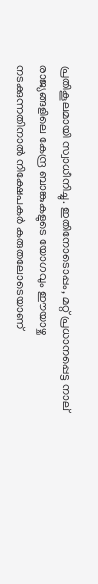പ്രതികൂലമായി സ്വാധീനിച്ചു. ഇതിനോടൊപ്പം, മറ്റ് പ്രധാനപ്പെട്ട നാല് രാജ്യങ്ങളിലെ കേന്ദ്ര ബാങ്കുകളുടെ യോഗവും ഈയാഴ്ച നടക്കുന്നതിനാല്‍ നിക്ഷേപകര്‍ കരുതലോടെയാണ്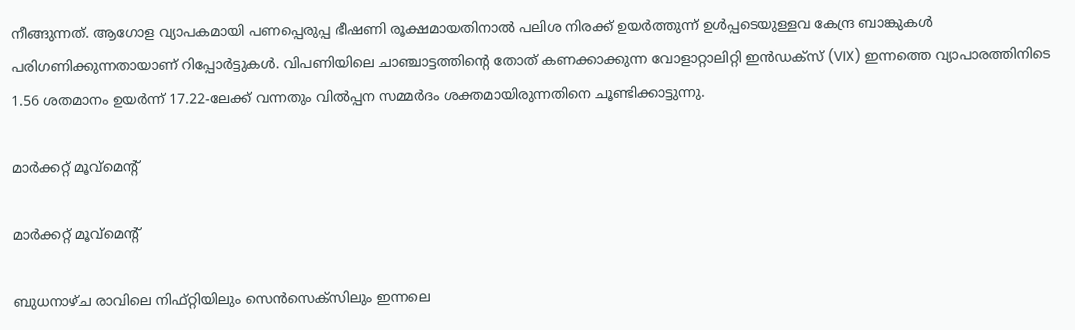നീങ്ങുന്നത്. ആഗോള വ്യാപകമായി പണപ്പെരുപ്പ ഭീഷണി രൂക്ഷമായതിനാല്‍ പലിശ നിരക്ക് ഉയര്‍ത്തുന്ന് ഉള്‍പ്പടെയുള്ളവ കേന്ദ്ര ബാങ്കുകള്‍ പരിഗണിക്കുന്നതായാണ് റിപ്പോര്‍ട്ടുകള്‍. വിപണിയിലെ ചാഞ്ചാട്ടത്തിന്റെ തോത് കണക്കാക്കുന്ന വോളാറ്റാലിറ്റി ഇന്‍ഡക്സ് (VIX) ഇന്നത്തെ വ്യാപാരത്തിനിടെ 1.56 ശതമാനം ഉയര്‍ന്ന് 17.22-ലേക്ക് വന്നതും വില്‍പ്പന സമ്മര്‍ദം ശക്തമായിരുന്നതിനെ ചൂണ്ടിക്കാട്ടുന്നു.

മാര്‍ക്കറ്റ് മൂവ്മെന്റ്

മാര്‍ക്കറ്റ് മൂവ്മെന്റ്

ബുധനാഴ്ച രാവിലെ നിഫ്റ്റിയിലും സെന്‍സെക്‌സിലും ഇന്നലെ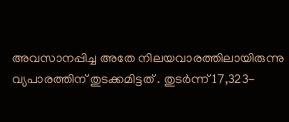അവസാനപ്പിച്ച അതേ നിലയവാരത്തിലായിരുന്നു വ്യപാരത്തിന് തുടക്കമിട്ടത് . തുടര്‍ന്ന് 17,323-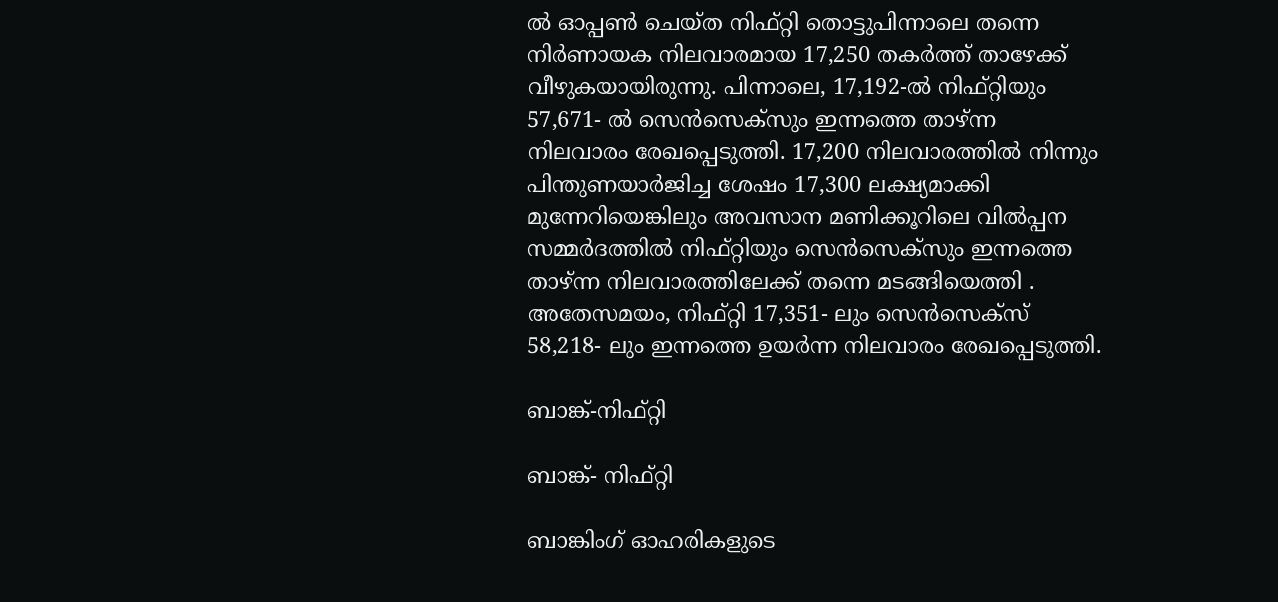ല്‍ ഓപ്പണ്‍ ചെയ്ത നിഫ്റ്റി തൊട്ടുപിന്നാലെ തന്നെ നിര്‍ണായക നിലവാരമായ 17,250 തകര്‍ത്ത് താഴേക്ക് വീഴുകയായിരുന്നു. പിന്നാലെ, 17,192-ല്‍ നിഫ്റ്റിയും 57,671- ല്‍ സെന്‍സെക്‌സും ഇന്നത്തെ താഴ്ന്ന നിലവാരം രേഖപ്പെടുത്തി. 17,200 നിലവാരത്തില്‍ നിന്നും പിന്തുണയാര്‍ജിച്ച ശേഷം 17,300 ലക്ഷ്യമാക്കി മുന്നേറിയെങ്കിലും അവസാന മണിക്കൂറിലെ വില്‍പ്പന സമ്മര്‍ദത്തില്‍ നിഫ്റ്റിയും സെന്‍സെക്‌സും ഇന്നത്തെ താഴ്ന്ന നിലവാരത്തിലേക്ക് തന്നെ മടങ്ങിയെത്തി . അതേസമയം, നിഫ്റ്റി 17,351- ലും സെന്‍സെക്സ് 58,218- ലും ഇന്നത്തെ ഉയര്‍ന്ന നിലവാരം രേഖപ്പെടുത്തി.

ബാങ്ക്-നിഫ്റ്റി

ബാങ്ക്- നിഫ്റ്റി

ബാങ്കിംഗ് ഓഹരികളുടെ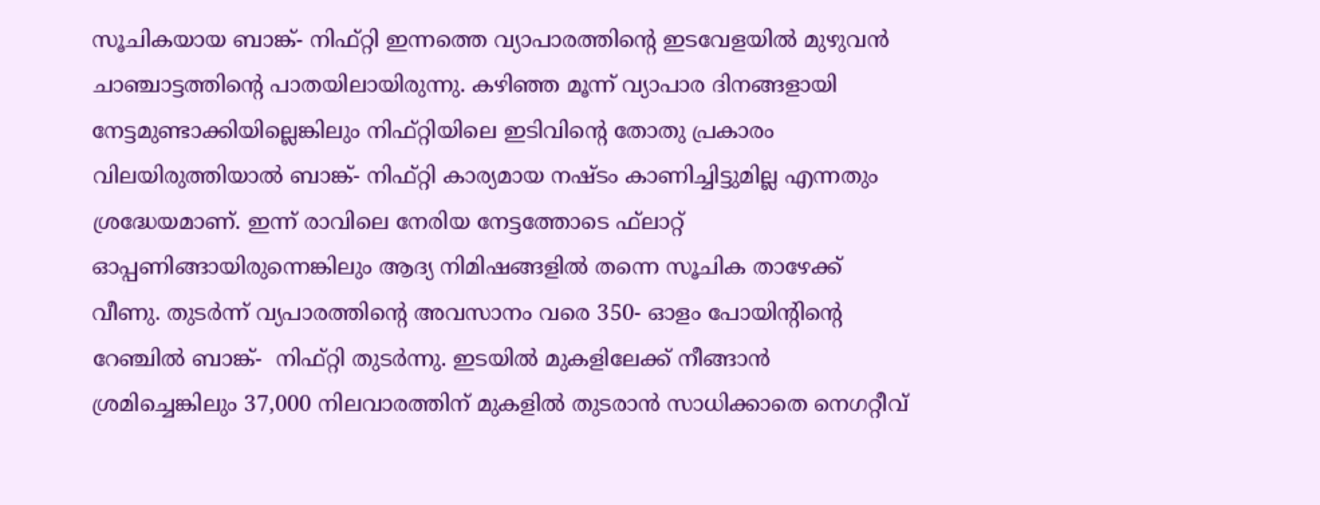സൂചികയായ ബാങ്ക്- നിഫ്റ്റി ഇന്നത്തെ വ്യാപാരത്തിന്റെ ഇടവേളയില്‍ മുഴുവന്‍ ചാഞ്ചാട്ടത്തിന്റെ പാതയിലായിരുന്നു. കഴിഞ്ഞ മൂന്ന് വ്യാപാര ദിനങ്ങളായി നേട്ടമുണ്ടാക്കിയില്ലെങ്കിലും നിഫ്റ്റിയിലെ ഇടിവിന്റെ തോതു പ്രകാരം വിലയിരുത്തിയാല്‍ ബാങ്ക്- നിഫ്റ്റി കാര്യമായ നഷ്ടം കാണിച്ചിട്ടുമില്ല എന്നതും ശ്രദ്ധേയമാണ്. ഇന്ന് രാവിലെ നേരിയ നേട്ടത്തോടെ ഫ്‌ലാറ്റ് ഓപ്പണിങ്ങായിരുന്നെങ്കിലും ആദ്യ നിമിഷങ്ങളില്‍ തന്നെ സൂചിക താഴേക്ക് വീണു. തുടര്‍ന്ന് വ്യപാരത്തിന്റെ അവസാനം വരെ 350- ഓളം പോയിന്റിന്റെ റേഞ്ചില്‍ ബാങ്ക്-  നിഫ്റ്റി തുടര്‍ന്നു. ഇടയില്‍ മുകളിലേക്ക് നീങ്ങാന്‍ ശ്രമിച്ചെങ്കിലും 37,000 നിലവാരത്തിന് മുകളിൽ തുടരാന്‍ സാധിക്കാതെ നെഗറ്റീവ്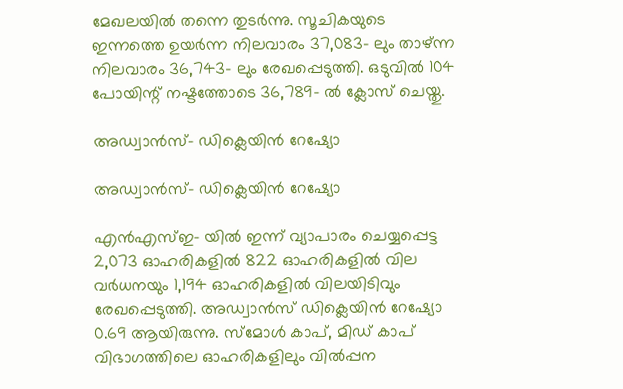മേഖലയില്‍ തന്നെ തുടര്‍ന്നു. സൂചികയുടെ ഇന്നത്തെ ഉയര്‍ന്ന നിലവാരം 37,083- ലും താഴ്ന്ന നിലവാരം 36,743- ലും രേഖപ്പെടുത്തി. ഒടുവില്‍ 104 പോയിന്റ് നഷ്ടത്തോടെ 36,789- ല്‍ ക്ലോസ് ചെയ്തു.

അഡ്വാന്‍സ്- ഡിക്ലെയിന്‍ റേഷ്യോ

അഡ്വാന്‍സ്- ഡിക്ലെയിന്‍ റേഷ്യോ

എന്‍എസ്ഇ- യില്‍ ഇന്ന് വ്യാപാരം ചെയ്യപ്പെട്ട 2,073 ഓഹരികളില്‍ 822 ഓഹരികളില്‍ വില വര്‍ധനയും 1,194 ഓഹരികളില്‍ വിലയിടിവും രേഖപ്പെടുത്തി. അഡ്വാന്‍സ് ഡിക്ലെയിന്‍ റേഷ്യോ 0.69 ആയിരുന്നു. സ്‌മോള്‍ കാപ്, മിഡ് കാപ് വിഭാഗത്തിലെ ഓഹരികളിലും വില്‍പ്പന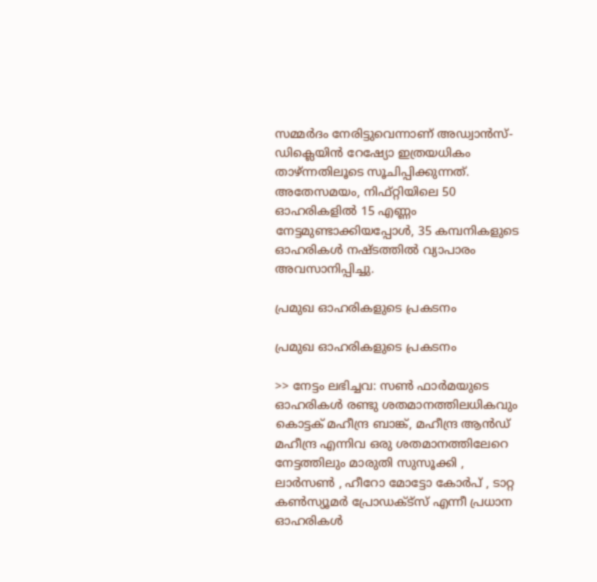സമ്മര്‍ദം നേരിട്ടുവെന്നാണ് അഡ്വാന്‍സ്- ഡിക്ലെയിന്‍ റേഷ്യോ ഇത്രയധികം താഴ്ന്നതിലൂടെ സൂചിപ്പിക്കുന്നത്. അതേസമയം, നിഫ്റ്റിയിലെ 50 ഓഹരികളില്‍ 15 എണ്ണം നേട്ടമുണ്ടാക്കിയപ്പോള്‍, 35 കമ്പനികളുടെ ഓഹരികള്‍ നഷ്ടത്തില്‍ വ്യാപാരം അവസാനിപ്പിച്ചു.

പ്രമുഖ ഓഹരികളുടെ പ്രകടനം

പ്രമുഖ ഓഹരികളുടെ പ്രകടനം

>> നേട്ടം ലഭിച്ചവ: സണ്‍ ഫാര്‍മയുടെ ഓഹരികള്‍ രണ്ടു ശതമാനത്തിലധികവും കൊട്ടക് മഹീന്ദ്ര ബാങ്ക്, മഹീന്ദ്ര ആന്‍ഡ് മഹീന്ദ്ര എന്നിവ ഒരു ശതമാനത്തിലേറെ നേട്ടത്തിലും മാരുതി സുസൂക്കി , ലാര്‍സണ്‍ , ഹീറോ മോട്ടോ കോര്‍പ് , ടാറ്റ കണ്‍സ്യൂമര്‍ പ്രോഡക്ട്‌സ് എന്നീ പ്രധാന ഓഹരികള്‍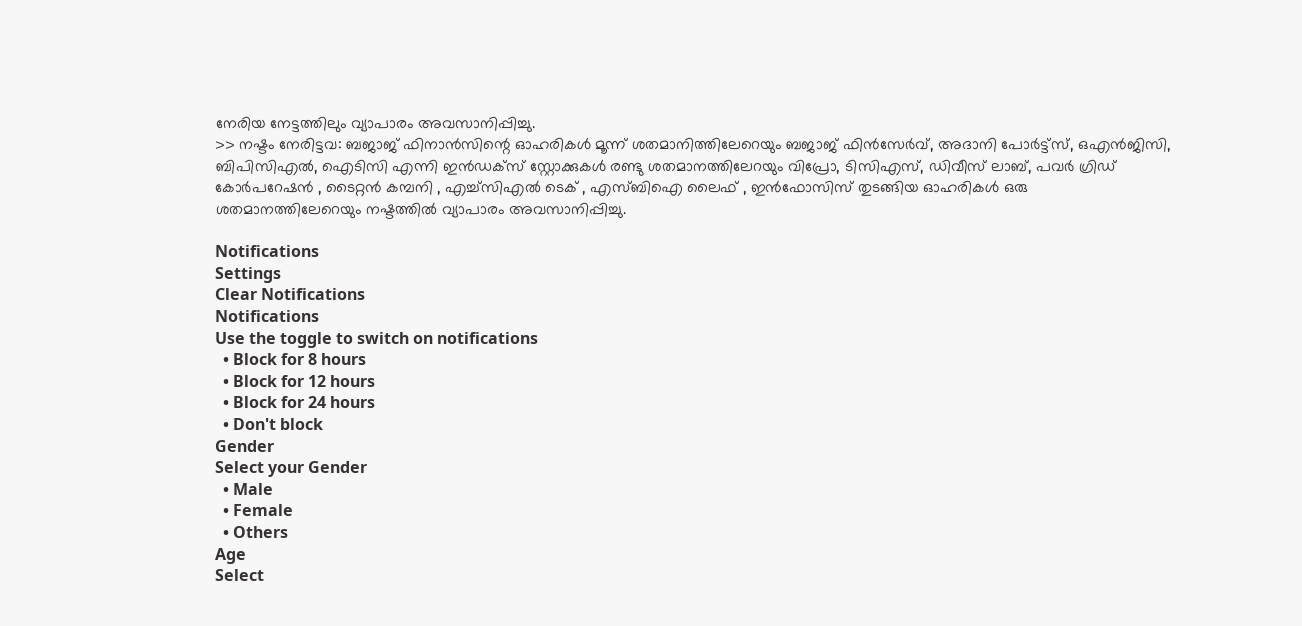നേരിയ നേട്ടത്തിലും വ്യാപാരം അവസാനിപ്പിച്ചു.
>> നഷ്ടം നേരിട്ടവ: ബജാജ് ഫിനാന്‍സിന്റെ ഓഹരികള്‍ മൂന്ന് ശതമാനിത്തിലേറെയും ബജാജ് ഫിന്‍സേര്‍വ്, അദാനി പോര്‍ട്ട്‌സ്, ഒഎന്‍ജിസി, ബിപിസിഎല്‍, ഐടിസി എന്നി ഇന്‍ഡക്‌സ് സ്റ്റോക്കുകള്‍ രണ്ടു ശതമാനത്തിലേറയും വിപ്രോ, ടിസിഎസ്, ഡിവീസ് ലാബ്, പവര്‍ ഗ്രിഡ് കോർപറേഷൻ , ടൈറ്റന്‍ കമ്പനി , എച്ച്‌സിഎല്‍ ടെക് , എസ്ബിഐ ലൈഫ് , ഇന്‍ഫോസിസ് തുടങ്ങിയ ഓഹരികള്‍ ഒരു ശതമാനത്തിലേറെയും നഷ്ടത്തില്‍ വ്യാപാരം അവസാനിപ്പിച്ചു.

Notifications
Settings
Clear Notifications
Notifications
Use the toggle to switch on notifications
  • Block for 8 hours
  • Block for 12 hours
  • Block for 24 hours
  • Don't block
Gender
Select your Gender
  • Male
  • Female
  • Others
Age
Select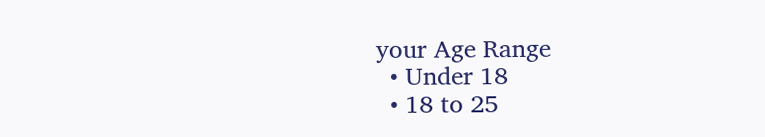your Age Range
  • Under 18
  • 18 to 25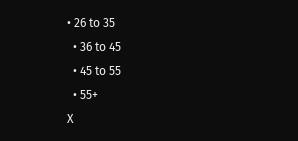• 26 to 35
  • 36 to 45
  • 45 to 55
  • 55+
X